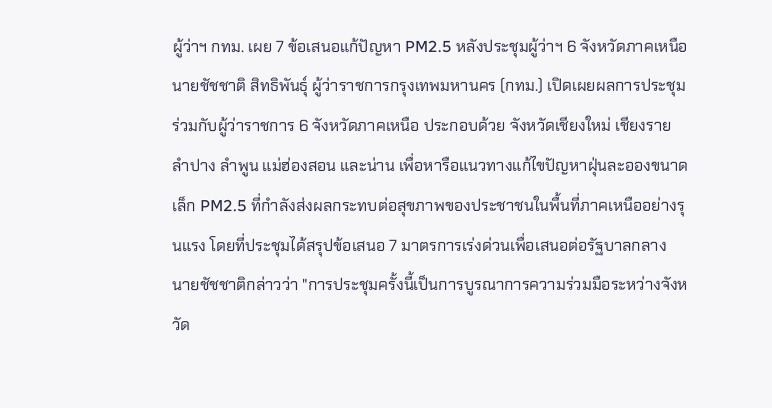ผู้ว่าฯ กทม. เผย 7 ข้อเสนอแก้ปัญหา PM2.5 หลังประชุมผู้ว่าฯ 6 จังหวัดภาคเหนือ
นายชัชชาติ สิทธิพันธุ์ ผู้ว่าราชการกรุงเทพมหานคร (กทม.) เปิดเผยผลการประชุมร่วมกับผู้ว่าราชการ 6 จังหวัดภาคเหนือ ประกอบด้วย จังหวัดเชียงใหม่ เชียงราย ลำปาง ลำพูน แม่ฮ่องสอน และน่าน เพื่อหารือแนวทางแก้ไขปัญหาฝุ่นละอองขนาดเล็ก PM2.5 ที่กำลังส่งผลกระทบต่อสุขภาพของประชาชนในพื้นที่ภาคเหนืออย่างรุนแรง โดยที่ประชุมได้สรุปข้อเสนอ 7 มาตรการเร่งด่วนเพื่อเสนอต่อรัฐบาลกลาง
นายชัชชาติกล่าวว่า "การประชุมครั้งนี้เป็นการบูรณาการความร่วมมือระหว่างจังหวัด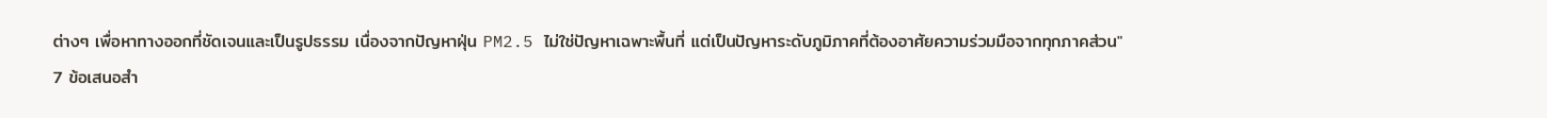ต่างๆ เพื่อหาทางออกที่ชัดเจนและเป็นรูปธรรม เนื่องจากปัญหาฝุ่น PM2.5 ไม่ใช่ปัญหาเฉพาะพื้นที่ แต่เป็นปัญหาระดับภูมิภาคที่ต้องอาศัยความร่วมมือจากทุกภาคส่วน"
7 ข้อเสนอสำ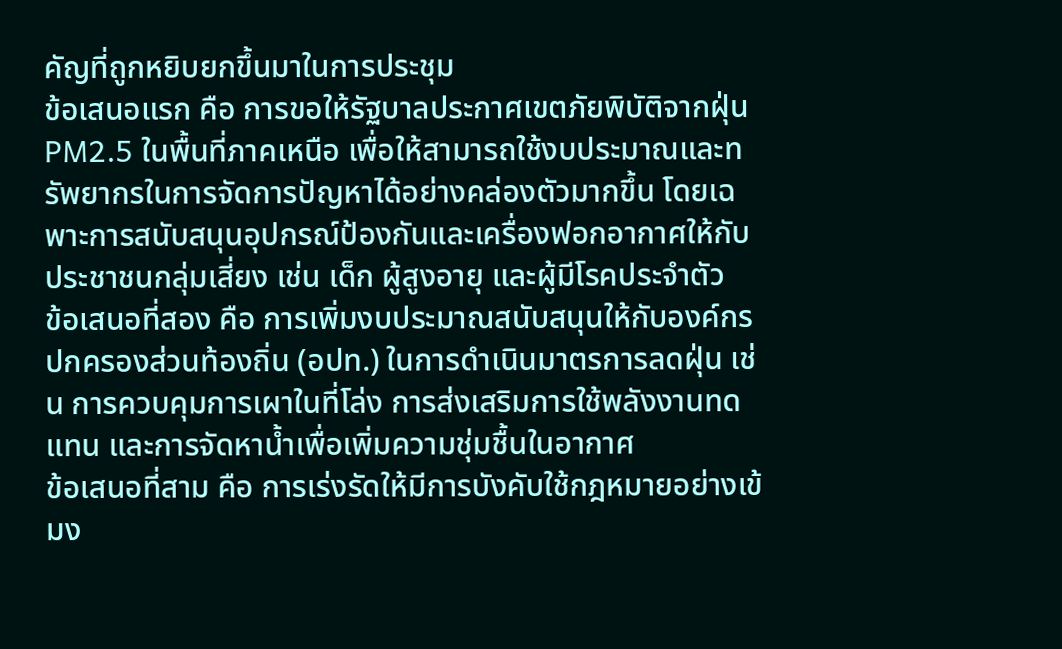คัญที่ถูกหยิบยกขึ้นมาในการประชุม
ข้อเสนอแรก คือ การขอให้รัฐบาลประกาศเขตภัยพิบัติจากฝุ่น PM2.5 ในพื้นที่ภาคเหนือ เพื่อให้สามารถใช้งบประมาณและทรัพยากรในการจัดการปัญหาได้อย่างคล่องตัวมากขึ้น โดยเฉพาะการสนับสนุนอุปกรณ์ป้องกันและเครื่องฟอกอากาศให้กับประชาชนกลุ่มเสี่ยง เช่น เด็ก ผู้สูงอายุ และผู้มีโรคประจำตัว
ข้อเสนอที่สอง คือ การเพิ่มงบประมาณสนับสนุนให้กับองค์กรปกครองส่วนท้องถิ่น (อปท.) ในการดำเนินมาตรการลดฝุ่น เช่น การควบคุมการเผาในที่โล่ง การส่งเสริมการใช้พลังงานทดแทน และการจัดหาน้ำเพื่อเพิ่มความชุ่มชื้นในอากาศ
ข้อเสนอที่สาม คือ การเร่งรัดให้มีการบังคับใช้กฎหมายอย่างเข้มง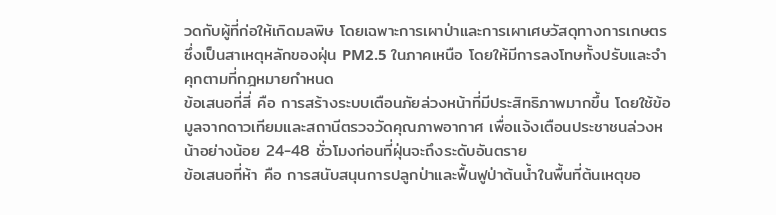วดกับผู้ที่ก่อให้เกิดมลพิษ โดยเฉพาะการเผาป่าและการเผาเศษวัสดุทางการเกษตร ซึ่งเป็นสาเหตุหลักของฝุ่น PM2.5 ในภาคเหนือ โดยให้มีการลงโทษทั้งปรับและจำคุกตามที่กฎหมายกำหนด
ข้อเสนอที่สี่ คือ การสร้างระบบเตือนภัยล่วงหน้าที่มีประสิทธิภาพมากขึ้น โดยใช้ข้อมูลจากดาวเทียมและสถานีตรวจวัดคุณภาพอากาศ เพื่อแจ้งเตือนประชาชนล่วงหน้าอย่างน้อย 24-48 ชั่วโมงก่อนที่ฝุ่นจะถึงระดับอันตราย
ข้อเสนอที่ห้า คือ การสนับสนุนการปลูกป่าและฟื้นฟูป่าต้นน้ำในพื้นที่ต้นเหตุขอ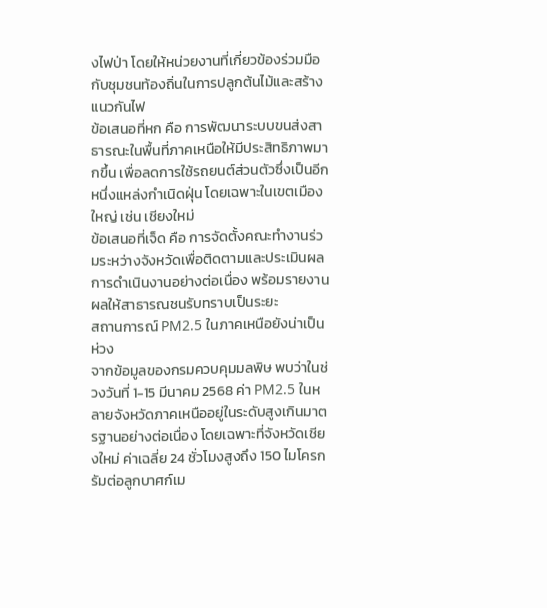งไฟป่า โดยให้หน่วยงานที่เกี่ยวข้องร่วมมือกับชุมชนท้องถิ่นในการปลูกต้นไม้และสร้างแนวกันไฟ
ข้อเสนอที่หก คือ การพัฒนาระบบขนส่งสาธารณะในพื้นที่ภาคเหนือให้มีประสิทธิภาพมากขึ้น เพื่อลดการใช้รถยนต์ส่วนตัวซึ่งเป็นอีกหนึ่งแหล่งกำเนิดฝุ่น โดยเฉพาะในเขตเมืองใหญ่ เช่น เชียงใหม่
ข้อเสนอที่เจ็ด คือ การจัดตั้งคณะทำงานร่วมระหว่างจังหวัดเพื่อติดตามและประเมินผลการดำเนินงานอย่างต่อเนื่อง พร้อมรายงานผลให้สาธารณชนรับทราบเป็นระยะ
สถานการณ์ PM2.5 ในภาคเหนือยังน่าเป็นห่วง
จากข้อมูลของกรมควบคุมมลพิษ พบว่าในช่วงวันที่ 1-15 มีนาคม 2568 ค่า PM2.5 ในหลายจังหวัดภาคเหนืออยู่ในระดับสูงเกินมาตรฐานอย่างต่อเนื่อง โดยเฉพาะที่จังหวัดเชียงใหม่ ค่าเฉลี่ย 24 ชั่วโมงสูงถึง 150 ไมโครกรัมต่อลูกบาศก์เม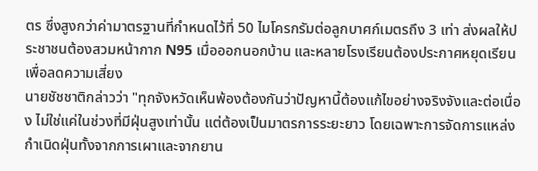ตร ซึ่งสูงกว่าค่ามาตรฐานที่กำหนดไว้ที่ 50 ไมโครกรัมต่อลูกบาศก์เมตรถึง 3 เท่า ส่งผลให้ประชาชนต้องสวมหน้ากาก N95 เมื่อออกนอกบ้าน และหลายโรงเรียนต้องประกาศหยุดเรียนเพื่อลดความเสี่ยง
นายชัชชาติกล่าวว่า "ทุกจังหวัดเห็นพ้องต้องกันว่าปัญหานี้ต้องแก้ไขอย่างจริงจังและต่อเนื่อง ไม่ใช่แค่ในช่วงที่มีฝุ่นสูงเท่านั้น แต่ต้องเป็นมาตรการระยะยาว โดยเฉพาะการจัดการแหล่งกำเนิดฝุ่นทั้งจากการเผาและจากยาน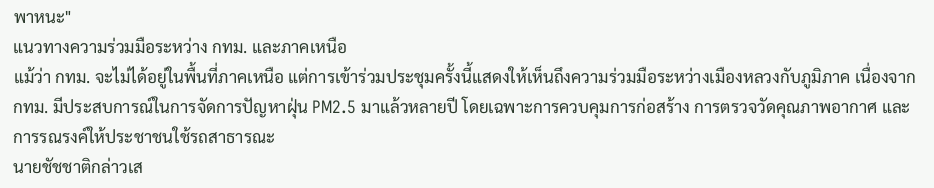พาหนะ"
แนวทางความร่วมมือระหว่าง กทม. และภาคเหนือ
แม้ว่า กทม. จะไม่ได้อยู่ในพื้นที่ภาคเหนือ แต่การเข้าร่วมประชุมครั้งนี้แสดงให้เห็นถึงความร่วมมือระหว่างเมืองหลวงกับภูมิภาค เนื่องจาก กทม. มีประสบการณ์ในการจัดการปัญหาฝุ่น PM2.5 มาแล้วหลายปี โดยเฉพาะการควบคุมการก่อสร้าง การตรวจวัดคุณภาพอากาศ และการรณรงค์ให้ประชาชนใช้รถสาธารณะ
นายชัชชาติกล่าวเส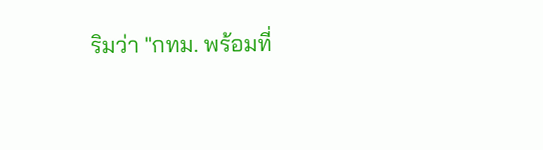ริมว่า "กทม. พร้อมที่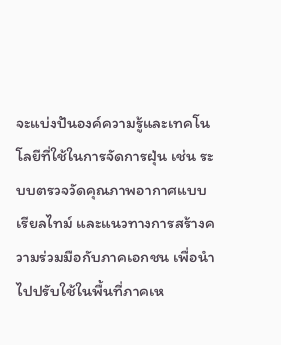จะแบ่งปันองค์ความรู้และเทคโนโลยีที่ใช้ในการจัดการฝุ่น เช่น ระบบตรวจวัดคุณภาพอากาศแบบเรียลไทม์ และแนวทางการสร้างความร่วมมือกับภาคเอกชน เพื่อนำไปปรับใช้ในพื้นที่ภาคเห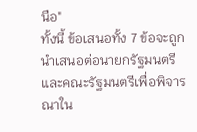นือ"
ทั้งนี้ ข้อเสนอทั้ง 7 ข้อจะถูกนำเสนอต่อนายกรัฐมนตรีและคณะรัฐมนตรีเพื่อพิจารณาใน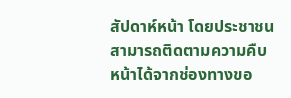สัปดาห์หน้า โดยประชาชนสามารถติดตามความคืบหน้าได้จากช่องทางขอ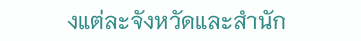งแต่ละจังหวัดและสำนัก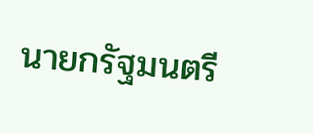นายกรัฐมนตรี